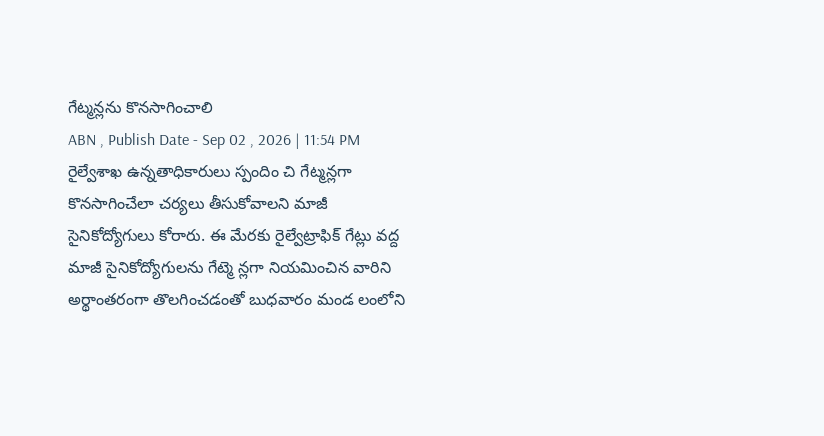గేట్మన్లను కొనసాగించాలి
ABN , Publish Date - Sep 02 , 2026 | 11:54 PM
రైల్వేశాఖ ఉన్నతాధికారులు స్పందిం చి గేట్మన్లగా కొనసాగించేలా చర్యలు తీసుకోవాలని మాజీ సైనికోద్యోగులు కోరారు. ఈ మేరకు రైల్వేట్రాఫిక్ గేట్లు వద్ద మాజీ సైనికోద్యోగులను గేట్మె న్లగా నియమించిన వారిని అర్థాంతరంగా తొలగించడంతో బుధవారం మండ లంలోని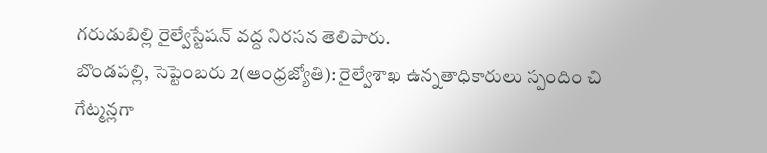గరుడుబిల్లి రైల్వేస్టేషన్ వద్ద నిరసన తెలిపారు.
బొండపల్లి, సెప్టెంబరు 2(ఆంధ్రజ్యోతి): రైల్వేశాఖ ఉన్నతాధికారులు స్పందిం చి గేట్మన్లగా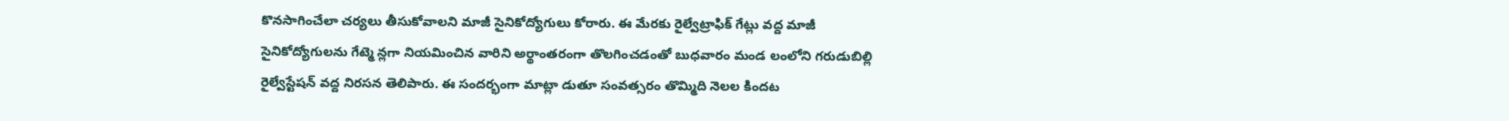కొనసాగించేలా చర్యలు తీసుకోవాలని మాజీ సైనికోద్యోగులు కోరారు. ఈ మేరకు రైల్వేట్రాఫిక్ గేట్లు వద్ద మాజీ సైనికోద్యోగులను గేట్మె న్లగా నియమించిన వారిని అర్థాంతరంగా తొలగించడంతో బుధవారం మండ లంలోని గరుడుబిల్లి రైల్వేస్టేషన్ వద్ద నిరసన తెలిపారు. ఈ సందర్భంగా మాట్లా డుతూ సంవత్సరం తొమ్మిది నెలల కిందట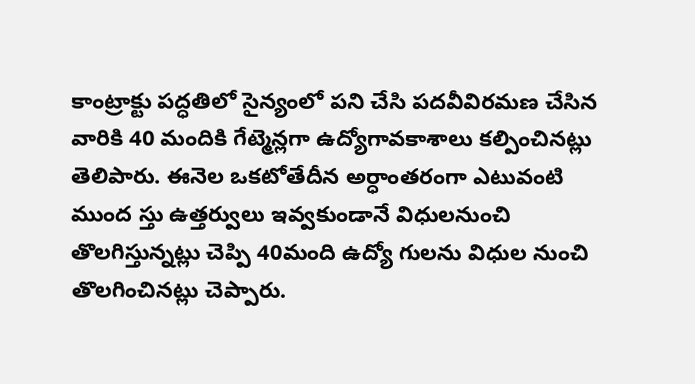కాంట్రాక్టు పద్ధతిలో సైన్యంలో పని చేసి పదవీవిరమణ చేసిన వారికి 40 మందికి గేట్మెన్లగా ఉద్యోగావకాశాలు కల్పించినట్లు తెలిపారు. ఈనెల ఒకటోతేదీన అర్ధాంతరంగా ఎటువంటి ముంద స్తు ఉత్తర్వులు ఇవ్వకుండానే విధులనుంచి తొలగిస్తున్నట్లు చెప్పి 40మంది ఉద్యో గులను విధుల నుంచి తొలగించినట్లు చెప్పారు.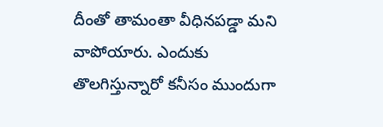దీంతో తామంతా వీధినపడ్డా మని వాపోయారు. ఎందుకు తొలగిస్తున్నారో కనీసం ముందుగా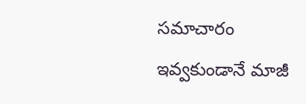సమాచారం ఇవ్వకుండానే మాజీ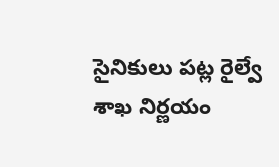సైనికులు పట్ల రైల్వే శాఖ నిర్ణయం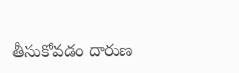తీసుకోవడం దారుణ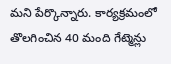మని పేర్కొన్నారు. కార్యక్రమంలో తొలగించిన 40 మంది గేట్మెన్లు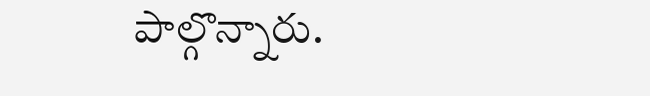పాల్గొన్నారు.